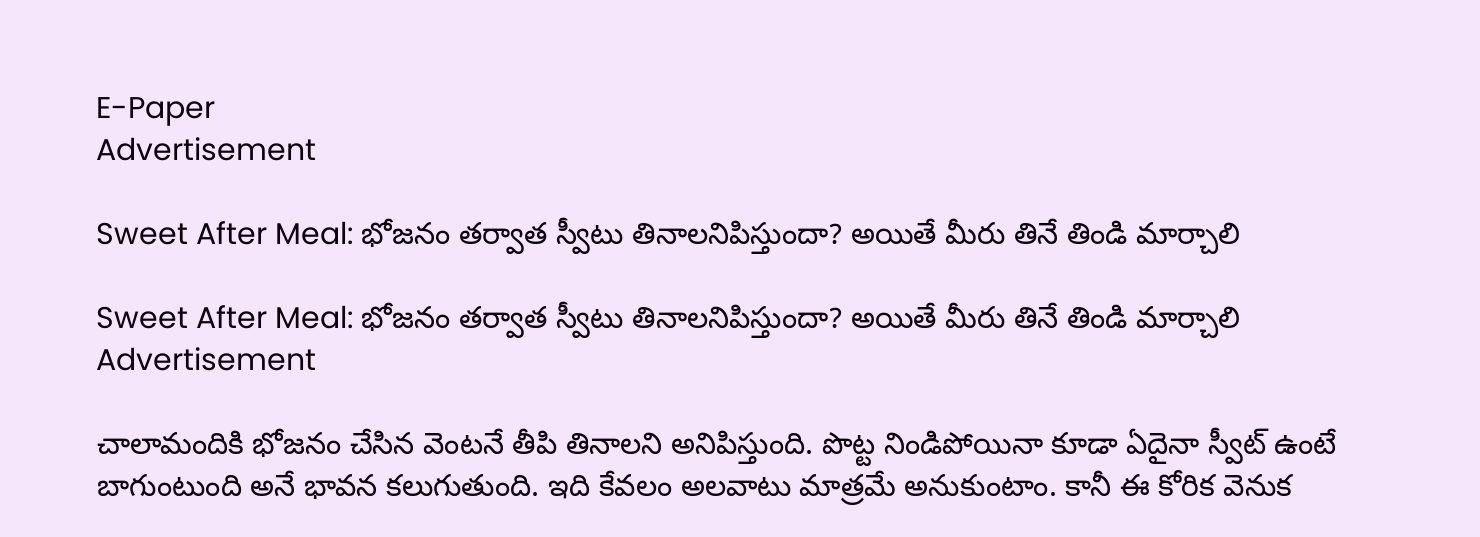E-Paper
Advertisement

Sweet After Meal: భోజనం తర్వాత స్వీటు తినాలనిపిస్తుందా? అయితే మీరు తినే తిండి మార్చాలి

Sweet After Meal: భోజనం తర్వాత స్వీటు తినాలనిపిస్తుందా? అయితే మీరు తినే తిండి మార్చాలి
Advertisement

చాలామందికి భోజనం చేసిన వెంటనే తీపి తినాలని అనిపిస్తుంది. పొట్ట నిండిపోయినా కూడా ఏదైనా స్వీట్ ఉంటే బాగుంటుంది అనే భావన కలుగుతుంది. ఇది కేవలం అలవాటు మాత్రమే అనుకుంటాం. కానీ ఈ కోరిక వెనుక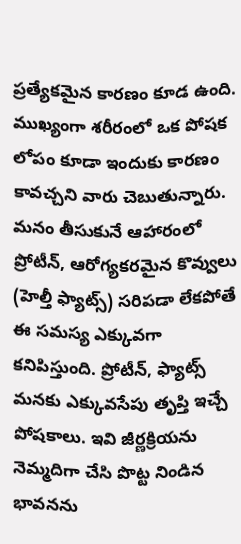ప్రత్యేకమైన కారణం కూడ ఉంది. ముఖ్యంగా శరీరంలో ఒక పోషక లోపం కూడా ఇందుకు కారణం కావచ్చని వారు చెబుతున్నారు. మనం తీసుకునే ఆహారంలో ప్రోటీన్, ఆరోగ్యకరమైన కొవ్వులు (హెల్తీ ఫ్యాట్స్) సరిపడా లేకపోతే ఈ సమస్య ఎక్కువగా కనిపిస్తుంది. ప్రోటీన్, ఫ్యాట్స్ మనకు ఎక్కువసేపు తృప్తి ఇచ్చే పోషకాలు. ఇవి జీర్ణక్రియను నెమ్మదిగా చేసి పొట్ట నిండిన భావనను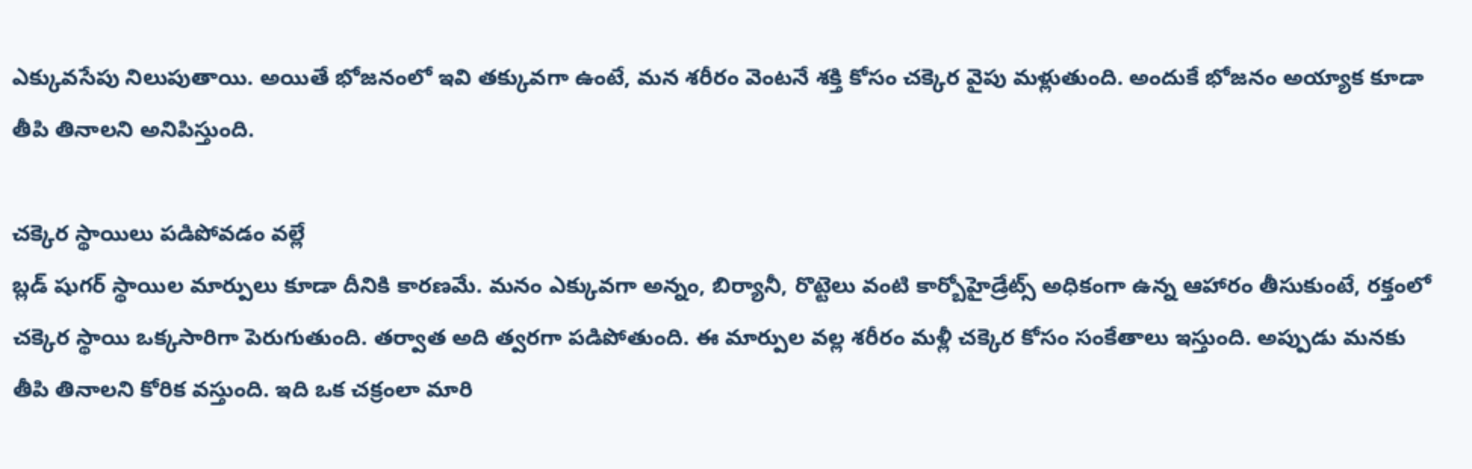ఎక్కువసేపు నిలుపుతాయి. అయితే భోజనంలో ఇవి తక్కువగా ఉంటే, మన శరీరం వెంటనే శక్తి కోసం చక్కెర వైపు మళ్లుతుంది. అందుకే భోజనం అయ్యాక కూడా తీపి తినాలని అనిపిస్తుంది.

చక్కెర స్థాయిలు పడిపోవడం వల్లే
బ్లడ్ షుగర్ స్థాయిల మార్పులు కూడా దీనికి కారణమే. మనం ఎక్కువగా అన్నం, బిర్యానీ, రొట్టెలు వంటి కార్బోహైడ్రేట్స్ అధికంగా ఉన్న ఆహారం తీసుకుంటే, రక్తంలో చక్కెర స్థాయి ఒక్కసారిగా పెరుగుతుంది. తర్వాత అది త్వరగా పడిపోతుంది. ఈ మార్పుల వల్ల శరీరం మళ్లీ చక్కెర కోసం సంకేతాలు ఇస్తుంది. అప్పుడు మనకు తీపి తినాలని కోరిక వస్తుంది. ఇది ఒక చక్రంలా మారి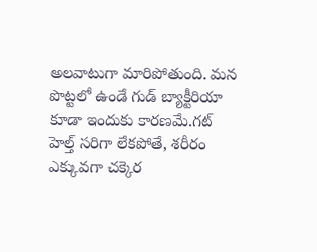అలవాటుగా మారిపోతుంది. మన పొట్టలో ఉండే గుడ్ బ్యాక్టీరియా కూడా ఇందుకు కారణమే.గట్ హెల్త్ సరిగా లేకపోతే, శరీరం ఎక్కువగా చక్కెర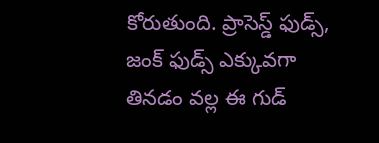కోరుతుంది. ప్రాసెస్డ్ ఫుడ్స్, జంక్ ఫుడ్స్ ఎక్కువగా తినడం వల్ల ఈ గుడ్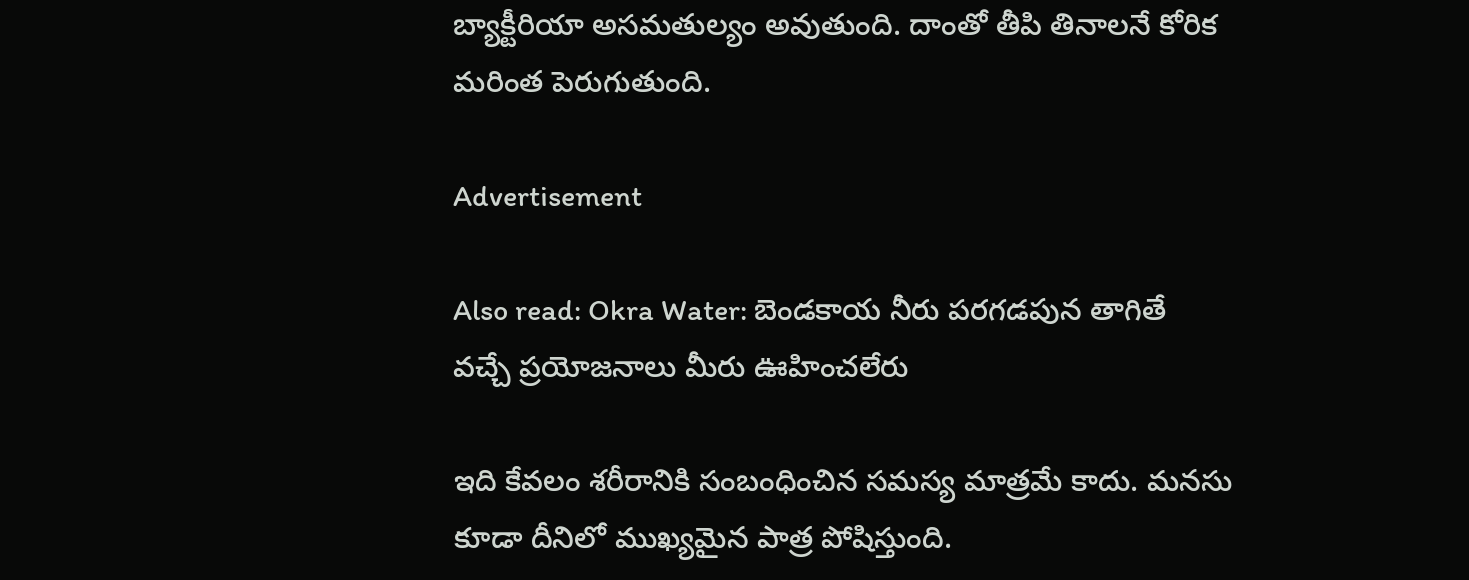బ్యాక్టీరియా అసమతుల్యం అవుతుంది. దాంతో తీపి తినాలనే కోరిక మరింత పెరుగుతుంది.

Advertisement

Also read: Okra Water: బెండకాయ నీరు పరగడపున తాగితే వచ్చే ప్రయోజనాలు మీరు ఊహించలేరు

ఇది కేవలం శరీరానికి సంబంధించిన సమస్య మాత్రమే కాదు. మనసు కూడా దీనిలో ముఖ్యమైన పాత్ర పోషిస్తుంది.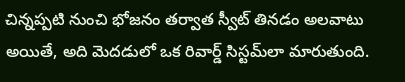చిన్నప్పటి నుంచి భోజనం తర్వాత స్వీట్ తినడం అలవాటు అయితే, అది మెదడులో ఒక రివార్డ్ సిస్టమ్‌లా మారుతుంది.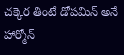చక్కెర తింటే డోపమిన్ అనే హార్మోన్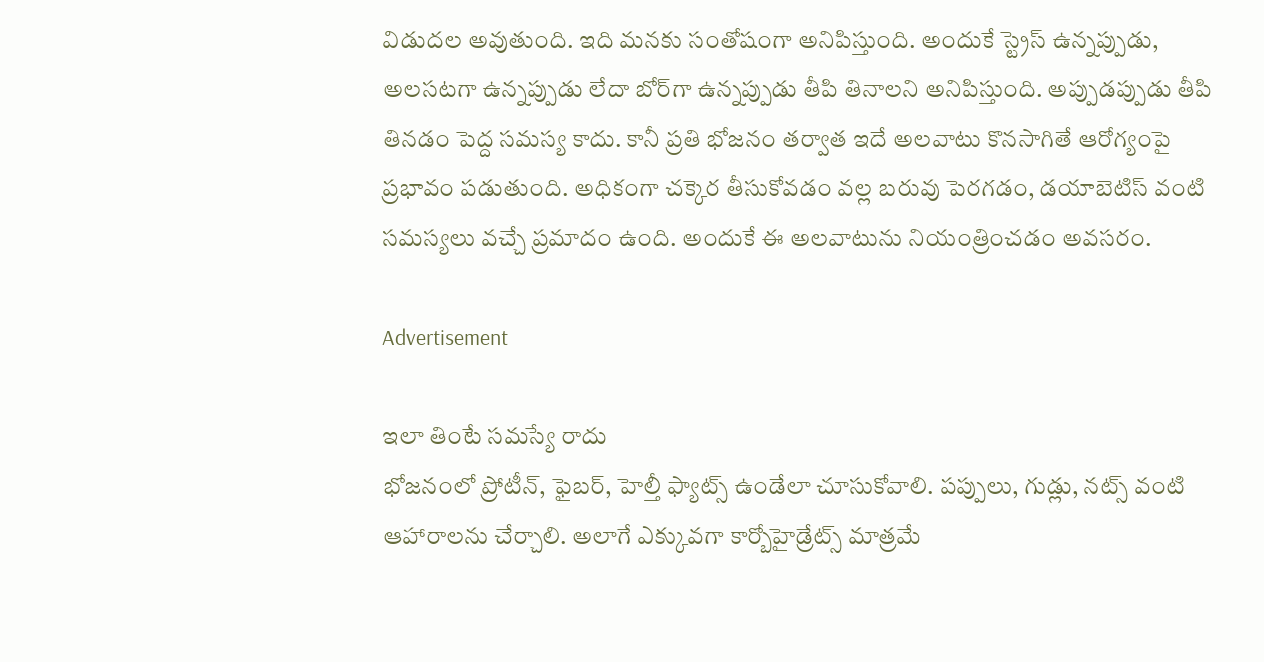విడుదల అవుతుంది. ఇది మనకు సంతోషంగా అనిపిస్తుంది. అందుకే స్ట్రెస్ ఉన్నప్పుడు, అలసటగా ఉన్నప్పుడు లేదా బోర్‌గా ఉన్నప్పుడు తీపి తినాలని అనిపిస్తుంది. అప్పుడప్పుడు తీపి తినడం పెద్ద సమస్య కాదు. కానీ ప్రతి భోజనం తర్వాత ఇదే అలవాటు కొనసాగితే ఆరోగ్యంపై ప్రభావం పడుతుంది. అధికంగా చక్కెర తీసుకోవడం వల్ల బరువు పెరగడం, డయాబెటిస్ వంటి సమస్యలు వచ్చే ప్రమాదం ఉంది. అందుకే ఈ అలవాటును నియంత్రించడం అవసరం.

Advertisement

ఇలా తింటే సమస్యే రాదు
భోజనంలో ప్రోటీన్, ఫైబర్, హెల్తీ ఫ్యాట్స్ ఉండేలా చూసుకోవాలి. పప్పులు, గుడ్లు, నట్స్ వంటి ఆహారాలను చేర్చాలి. అలాగే ఎక్కువగా కార్బోహైడ్రేట్స్ మాత్రమే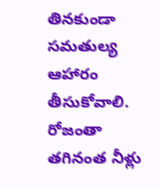తినకుండా సమతుల్య ఆహారం తీసుకోవాలి. రోజంతా తగినంత నీళ్లు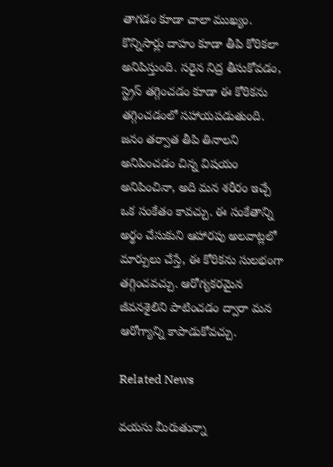తాగడం కూడా చాలా ముఖ్యం. కొన్నిసార్లు దాహం కూడా తీపి కోరికలా అనిపిస్తుంది. సరైన నిద్ర తీసుకోవడం, స్ట్రెస్ తగ్గించడం కూడా ఈ కోరికను తగ్గించడంలో సహాయపడుతుంది. జనం తర్వాత తీపి తినాలని అనిపించడం చిన్న విషయం అనిపించినా, అది మన శరీరం ఇచ్చే ఒక సంకేతం కావచ్చు. ఈ సంకేతాన్ని అర్థం చేసుకుని ఆహారపు అలవాట్లలో మార్పులు చేస్తే, ఈ కోరికను సులభంగా తగ్గించవచ్చు. ఆరోగ్యకరమైన జీవనశైలిని పాటించడం ద్వారా మన ఆరోగ్యాన్ని కాపాడుకోవచ్చు.

Related News

వయసు మీరుతున్నా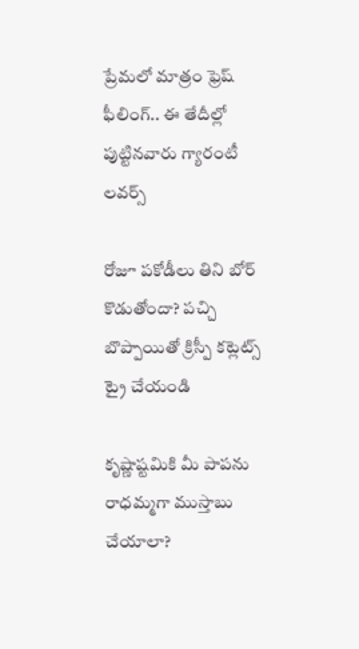ప్రేమలో మాత్రం ఫ్రెష్‌ ఫీలింగ్.. ఈ తేదీల్లో పుట్టినవారు గ్యారంటీ లవర్స్

రోజూ పకోడీలు తిని బోర్ కొడుతోందా? పచ్చి బొప్పాయితో క్రిస్పీ కట్లెట్స్ ట్రై చేయండి

కృష్ణాష్టమికి మీ పాపను రాధమ్మగా ముస్తాబు చేయాలా?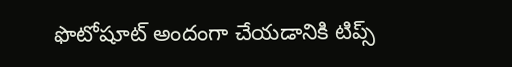ఫొటోషూట్ అందంగా చేయడానికి టిప్స్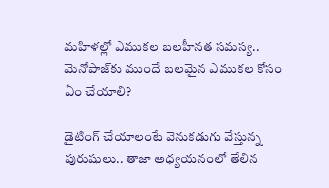మహిళల్లో ఎముకల బలహీనత సమస్య.. మెనోపాజ్‌కు ముందే బలమైన ఎముకల కోసం ఏం చేయాలి?

డైటింగ్ చేయాలంటే వెనుకడుగు వేస్తున్న పురుషులు.. తాజా అధ్యయనంలో తేలిన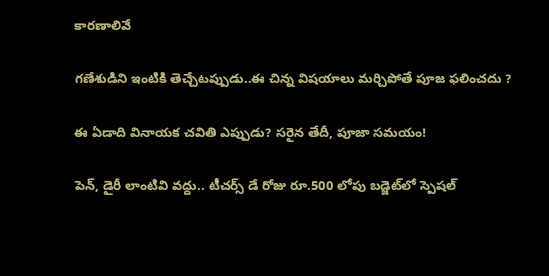కారణాలివే

గణేశుడిని ఇంటికి తెచ్చేటప్పుడు..ఈ చిన్న విషయాలు మర్చిపోతే పూజ ఫలించదు ?

ఈ ఏడాది వినాయక చవితి ఎప్పుడు? సరైన తేదీ, పూజా సమయం!

పెన్, డైరీ లాంటివి వద్దు.. టీచర్స్ డే రోజు రూ.500 లోపు బడ్జెట్‌లో స్పెషల్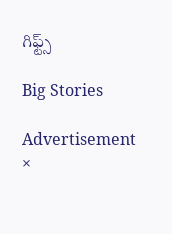గిఫ్ట్స్

Big Stories

Advertisement
×